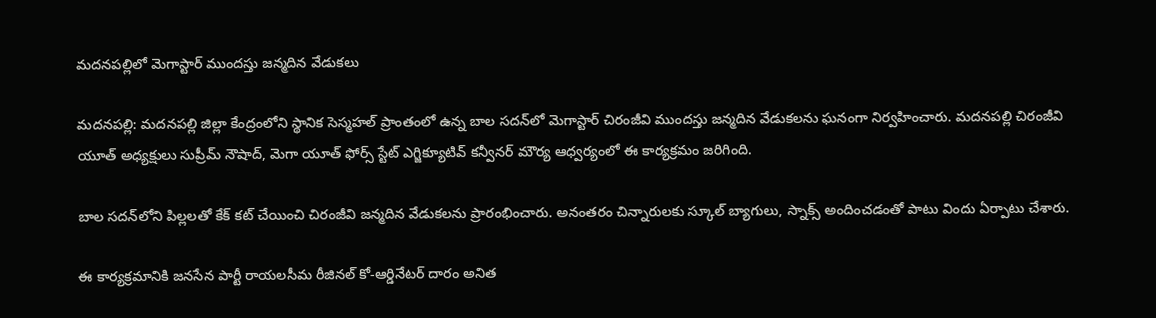మదనపల్లిలో మెగాస్టార్ ముందస్తు జన్మదిన వేడుకలు

మదనపల్లి: మదనపల్లి జిల్లా కేంద్రంలోని స్థానిక సెస్మహల్ ప్రాంతంలో ఉన్న బాల సదన్‌లో మెగాస్టార్ చిరంజీవి ముందస్తు జన్మదిన వేడుకలను ఘనంగా నిర్వహించారు. మదనపల్లి చిరంజీవి యూత్ అధ్యక్షులు సుప్రీమ్ నౌషాద్, మెగా యూత్ ఫోర్స్ స్టేట్ ఎగ్జిక్యూటివ్ కన్వీనర్ మౌర్య ఆధ్వర్యంలో ఈ కార్యక్రమం జరిగింది.

బాల సదన్‌లోని పిల్లలతో కేక్ కట్ చేయించి చిరంజీవి జన్మదిన వేడుకలను ప్రారంభించారు. అనంతరం చిన్నారులకు స్కూల్ బ్యాగులు, స్నాక్స్ అందించడంతో పాటు విందు ఏర్పాటు చేశారు.

ఈ కార్యక్రమానికి జనసేన పార్టీ రాయలసీమ రీజినల్ కో-ఆర్డినేటర్ దారం అనిత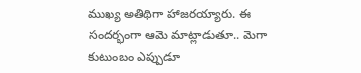ముఖ్య అతిథిగా హాజరయ్యారు. ఈ సందర్భంగా ఆమె మాట్లాడుతూ.. మెగా కుటుంబం ఎప్పుడూ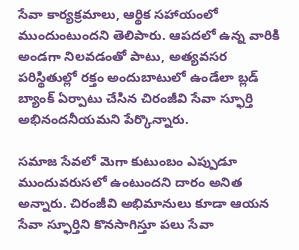సేవా కార్యక్రమాలు, ఆర్థిక సహాయంలో ముందుంటుందని తెలిపారు. ఆపదలో ఉన్న వారికి అండగా నిలవడంతో పాటు, అత్యవసర పరిస్థితుల్లో రక్తం అందుబాటులో ఉండేలా బ్లడ్ బ్యాంక్ ఏర్పాటు చేసిన చిరంజీవి సేవా స్ఫూర్తి అభినందనీయమని పేర్కొన్నారు.

సమాజ సేవలో మెగా కుటుంబం ఎప్పుడూ ముందువరుసలో ఉంటుందని దారం అనిత అన్నారు. చిరంజీవి అభిమానులు కూడా ఆయన సేవా స్ఫూర్తిని కొనసాగిస్తూ పలు సేవా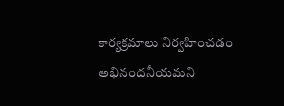కార్యక్రమాలు నిర్వహించడం అభినందనీయమని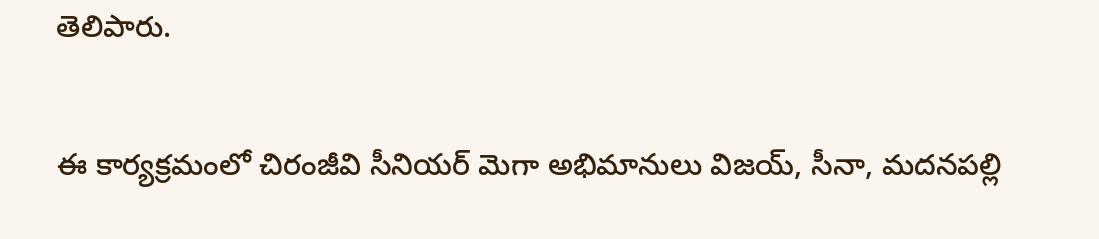తెలిపారు.

ఈ కార్యక్రమంలో చిరంజీవి సీనియర్ మెగా అభిమానులు విజయ్, సీనా, మదనపల్లి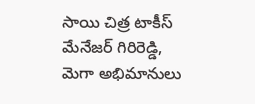సాయి చిత్ర టాకీస్ మేనేజర్ గిరిరెడ్డి, మెగా అభిమానులు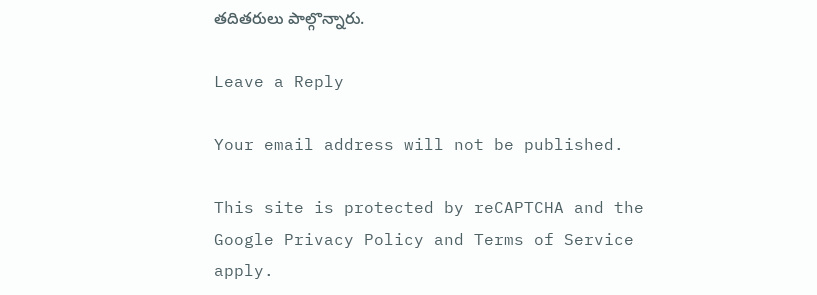తదితరులు పాల్గొన్నారు.

Leave a Reply

Your email address will not be published.

This site is protected by reCAPTCHA and the Google Privacy Policy and Terms of Service apply.